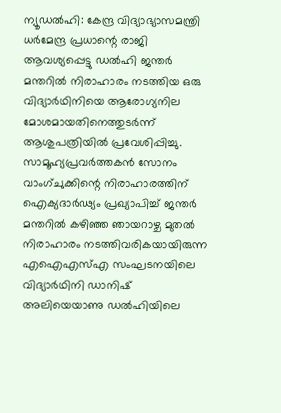ന്യൂഡൽഹി: കേന്ദ്ര വിദ്യാഭ്യാസമന്ത്രി ധർമേന്ദ്ര പ്രധാന്റെ രാജി ആവശ്യപ്പെട്ടു ഡൽഹി ജന്തർ മന്തറിൽ നിരാഹാരം നടത്തിയ ഒരു വിദ്യാർഥിനിയെ ആരോഗ്യനില മോശമായതിനെത്തുടർന്ന് ആശുപത്രിയിൽ പ്രവേശിപ്പിച്ചു. സാമൂഹ്യപ്രവർത്തകൻ സോനം വാംഗ്ചുക്കിന്റെ നിരാഹാരത്തിന് ഐക്യദാർഢ്യം പ്രഖ്യാപിച്ച് ജന്തർ മന്തറിൽ കഴിഞ്ഞ ഞായറാഴ്ച മുതൽ നിരാഹാരം നടത്തിവരികയായിരുന്ന എഐഎസ്എ സംഘടനയിലെ വിദ്യാർഥിനി ഡാനിഷ് അലിയെയാണു ഡൽഹിയിലെ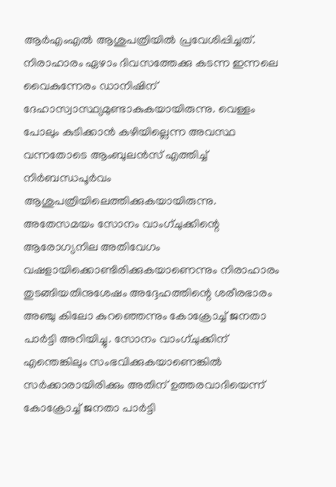ആർഎംഎൽ ആശുപത്രിയിൽ പ്രവേശിപ്പിച്ചത്.
നിരാഹാരം ഏഴാം ദിവസത്തേക്കു കടന്ന ഇന്നലെ വൈകുന്നേരം ഡാനിഷിന് ദേഹാസ്വാസ്ഥ്യമുണ്ടാകുകയായിരുന്നു. വെള്ളം പോലും കുടിക്കാൻ കഴിയില്ലെന്ന അവസ്ഥ വന്നതോടെ ആംബുലൻസ് എത്തിച്ച് നിർബന്ധപൂർവം ആശുപത്രിയിലെത്തിക്കുകയായിരുന്നു.
അതേസമയം സോനം വാംഗ്ചുക്കിന്റെ ആരോഗ്യനില അതിവേഗം വഷളായിക്കൊണ്ടിരിക്കുകയാണെന്നും നിരാഹാരം തുടങ്ങിയതിനുശേഷം അദ്ദേഹത്തിന്റെ ശരീരഭാരം അഞ്ചു കിലോ കുറഞ്ഞെന്നും കോക്രോച്ച് ജനതാ പാർട്ടി അറിയിച്ചു. സോനം വാംഗ്ചുക്കിന് എന്തെങ്കിലും സംഭവിക്കുകയാണെങ്കിൽ സർക്കാരായിരിക്കും അതിന് ഉത്തരവാദിയെന്ന് കോക്രോച്ച് ജനതാ പാർട്ടി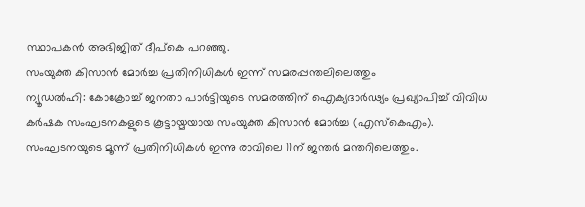സ്ഥാപകൻ അഭിജിത് ദീപ്കെ പറഞ്ഞു.
സംയുക്ത കിസാൻ മോർച്ച പ്രതിനിധികൾ ഇന്ന് സമരപ്പന്തലിലെത്തും
ന്യൂഡൽഹി: കോക്രോച്ച് ജനതാ പാർട്ടിയുടെ സമരത്തിന് ഐക്യദാർഢ്യം പ്രഖ്യാപിച്ച് വിവിധ കർഷക സംഘടനകളുടെ കൂട്ടായ്മയായ സംയുക്ത കിസാൻ മോർച്ച (എസ്കെഎം). സംഘടനയുടെ മൂന്ന് പ്രതിനിധികൾ ഇന്നു രാവിലെ 11ന് ജന്തർ മന്തറിലെത്തും.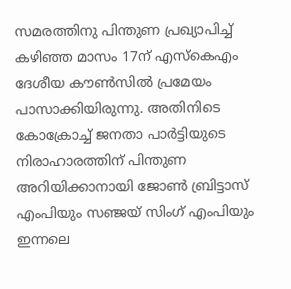സമരത്തിനു പിന്തുണ പ്രഖ്യാപിച്ച് കഴിഞ്ഞ മാസം 17ന് എസ്കെഎം ദേശീയ കൗൺസിൽ പ്രമേയം പാസാക്കിയിരുന്നു. അതിനിടെ കോക്രോച്ച് ജനതാ പാർട്ടിയുടെ നിരാഹാരത്തിന് പിന്തുണ അറിയിക്കാനായി ജോൺ ബ്രിട്ടാസ് എംപിയും സഞ്ജയ് സിംഗ് എംപിയും ഇന്നലെ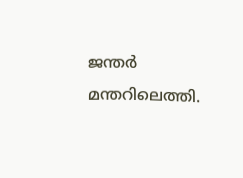ജന്തർ മന്തറിലെത്തി.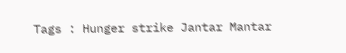Tags : Hunger strike Jantar Mantar